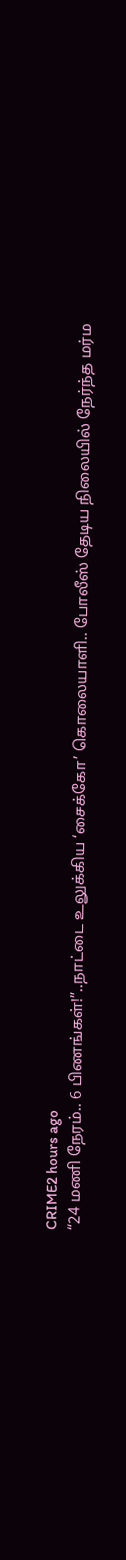CRIME2 hours ago
“24 மணி நேரம்.. 6 பிணங்கள்!”..நாட்டை உலுக்கிய ‘சைக்கோ’ கொலையாளி.. போலீஸ் தேடிய நிலையில் நேர்ந்த மர்ம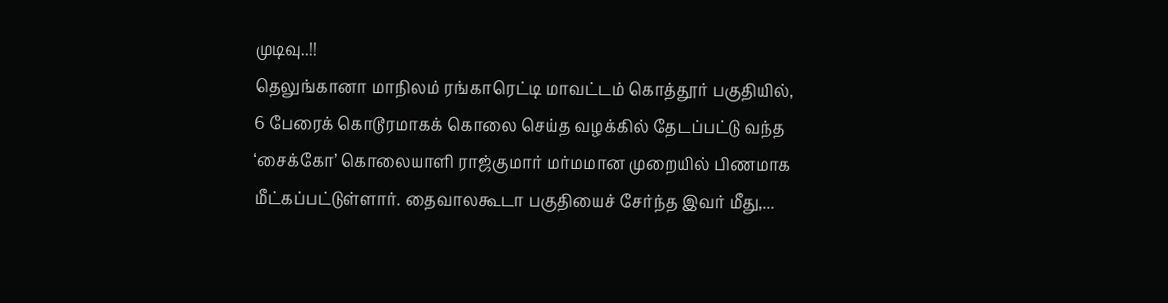முடிவு..!!
தெலுங்கானா மாநிலம் ரங்காரெட்டி மாவட்டம் கொத்தூர் பகுதியில், 6 பேரைக் கொடூரமாகக் கொலை செய்த வழக்கில் தேடப்பட்டு வந்த ‘சைக்கோ’ கொலையாளி ராஜ்குமார் மர்மமான முறையில் பிணமாக மீட்கப்பட்டுள்ளார். தைவாலகூடா பகுதியைச் சேர்ந்த இவர் மீது,...